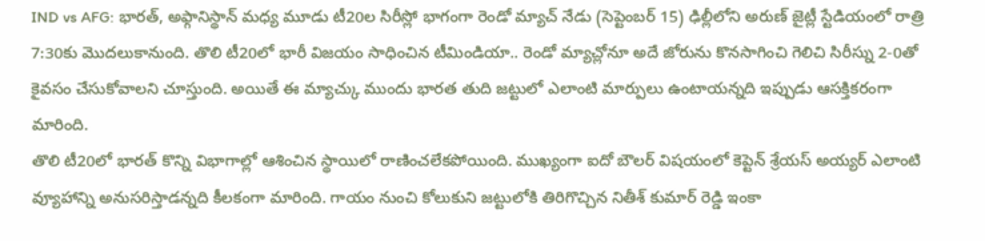IND vs AFG: భారత్, అఫ్గానిస్థాన్ మధ్య మూడు టీ20ల సిరీస్లో భాగంగా రెండో మ్యాచ్ నేడు (సెప్టెంబర్ 15) ఢిల్లీలోని అరుణ్ జైట్లీ స్టేడియంలో రాత్రి 7:30కు మొదలుకానుంది. తొలి టీ20లో భారీ విజయం సాధించిన టీమిండియా.. రెండో మ్యాచ్లోనూ అదే జోరును కొనసాగించి గెలిచి సిరీస్ను 2-0తో కైవసం చేసుకోవాలని చూస్తుంది. అయితే ఈ మ్యాచ్కు ముందు భారత తుది జట్టులో ఎలాంటి మార్పులు ఉంటాయన్నది ఇప్పుడు ఆసక్తికరంగా మారింది.
తొలి టీ20లో భారత్ కొన్ని విభాగాల్లో ఆశించిన స్థాయిలో రాణించలేకపోయింది. ముఖ్యంగా ఐదో బౌలర్ విషయంలో కెప్టెన్ శ్రేయస్ అయ్యర్ ఎలాంటి వ్యూహాన్ని అనుసరిస్తాడన్నది కీలకంగా మారింది. గాయం నుంచి కోలుకుని జట్టులోకి తిరిగొచ్చిన నితీశ్ కుమార్ రెడ్డి ఇంకా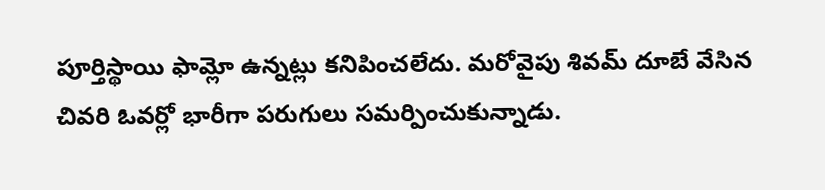పూర్తిస్థాయి ఫామ్లో ఉన్నట్లు కనిపించలేదు. మరోవైపు శివమ్ దూబే వేసిన చివరి ఓవర్లో భారీగా పరుగులు సమర్పించుకున్నాడు.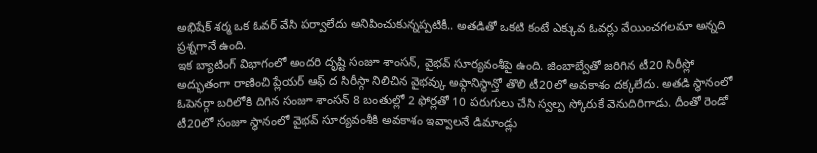అభిషేక్ శర్మ ఒక ఓవర్ వేసి పర్వాలేదు అనిపించుకున్నప్పటికీ.. అతడితో ఒకటి కంటే ఎక్కువ ఓవర్లు వేయించగలమా అన్నది ప్రశ్నగానే ఉంది.
ఇక బ్యాటింగ్ విభాగంలో అందరి దృష్టి సంజూ శాంసన్, వైభవ్ సూర్యవంశీపై ఉంది. జింబాబ్వేతో జరిగిన టీ20 సిరీస్లో అద్భుతంగా రాణించి ప్లేయర్ ఆఫ్ ద సిరీస్గా నిలిచిన వైభవ్కు అఫ్గానిస్థాన్తో తొలి టీ20లో అవకాశం దక్కలేదు. అతడి స్థానంలో ఓపెనర్గా బరిలోకి దిగిన సంజూ శాంసన్ 8 బంతుల్లో 2 ఫోర్లతో 10 పరుగులు చేసి స్వల్ప స్కోరుకే వెనుదిరిగాడు. దీంతో రెండో టీ20లో సంజూ స్థానంలో వైభవ్ సూర్యవంశీకి అవకాశం ఇవ్వాలనే డిమాండ్లు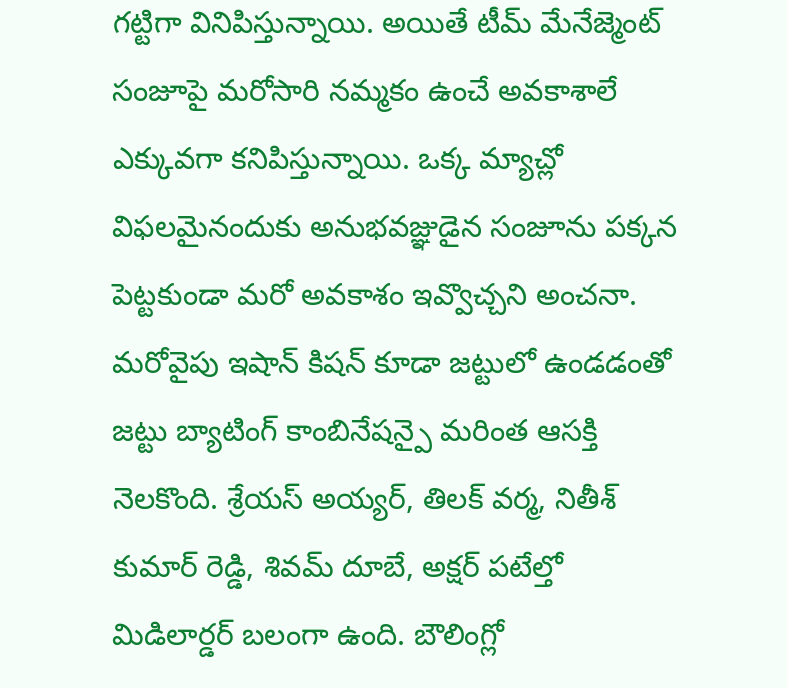గట్టిగా వినిపిస్తున్నాయి. అయితే టీమ్ మేనేజ్మెంట్ సంజూపై మరోసారి నమ్మకం ఉంచే అవకాశాలే ఎక్కువగా కనిపిస్తున్నాయి. ఒక్క మ్యాచ్లో విఫలమైనందుకు అనుభవజ్ఞుడైన సంజూను పక్కన పెట్టకుండా మరో అవకాశం ఇవ్వొచ్చని అంచనా.
మరోవైపు ఇషాన్ కిషన్ కూడా జట్టులో ఉండడంతో జట్టు బ్యాటింగ్ కాంబినేషన్పై మరింత ఆసక్తి నెలకొంది. శ్రేయస్ అయ్యర్, తిలక్ వర్మ, నితీశ్ కుమార్ రెడ్డి, శివమ్ దూబే, అక్షర్ పటేల్తో మిడిలార్డర్ బలంగా ఉంది. బౌలింగ్లో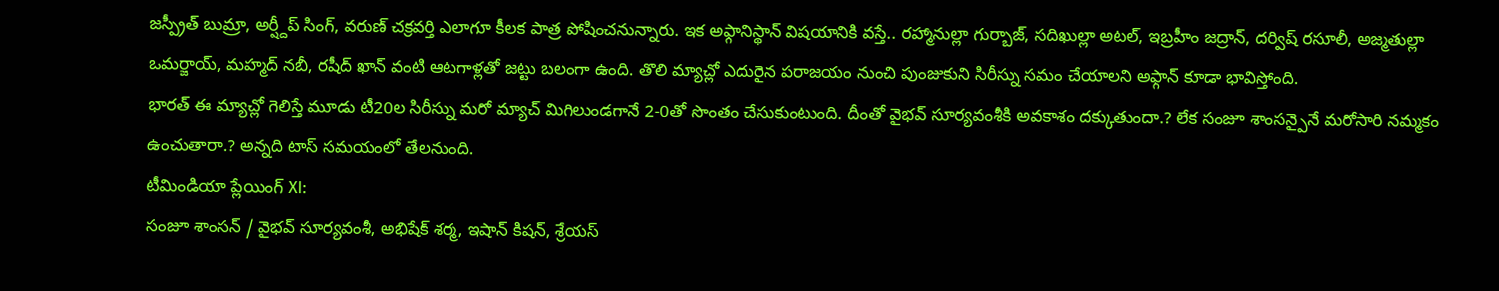జస్ప్రీత్ బుమ్రా, అర్ష్దీప్ సింగ్, వరుణ్ చక్రవర్తి ఎలాగూ కీలక పాత్ర పోషించనున్నారు. ఇక అఫ్గానిస్థాన్ విషయానికి వస్తే.. రహ్మానుల్లా గుర్బాజ్, సదిఖుల్లా అటల్, ఇబ్రహీం జద్రాన్, దర్విష్ రసూలీ, అజ్మతుల్లా ఒమర్జాయ్, మహ్మద్ నబీ, రషీద్ ఖాన్ వంటి ఆటగాళ్లతో జట్టు బలంగా ఉంది. తొలి మ్యాచ్లో ఎదురైన పరాజయం నుంచి పుంజుకుని సిరీస్ను సమం చేయాలని అఫ్గాన్ కూడా భావిస్తోంది.
భారత్ ఈ మ్యాచ్లో గెలిస్తే మూడు టీ20ల సిరీస్ను మరో మ్యాచ్ మిగిలుండగానే 2-0తో సొంతం చేసుకుంటుంది. దీంతో వైభవ్ సూర్యవంశీకి అవకాశం దక్కుతుందా.? లేక సంజూ శాంసన్పైనే మరోసారి నమ్మకం ఉంచుతారా.? అన్నది టాస్ సమయంలో తేలనుంది.
టీమిండియా ప్లేయింగ్ XI:
సంజూ శాంసన్ / వైభవ్ సూర్యవంశీ, అభిషేక్ శర్మ, ఇషాన్ కిషన్, శ్రేయస్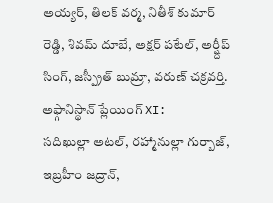అయ్యర్, తిలక్ వర్మ, నితీశ్ కుమార్ రెడ్డి, శివమ్ దూబే, అక్షర్ పటేల్, అర్ష్దీప్ సింగ్, జస్ప్రీత్ బుమ్రా, వరుణ్ చక్రవర్తి.
అఫ్గానిస్థాన్ ప్లేయింగ్ XI:
సదిఖుల్లా అటల్, రహ్మానుల్లా గుర్బాజ్, ఇబ్రహీం జద్రాన్,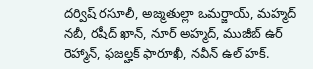దర్విష్ రసూలీ, అజ్మతుల్లా ఒమర్జాయ్, మహ్మద్ నబీ, రషీద్ ఖాన్, నూర్ అహ్మద్, ముజీబ్ ఉర్ రెహ్మాన్, ఫజల్హక్ ఫారూఖీ, నవీన్ ఉల్ హక్.